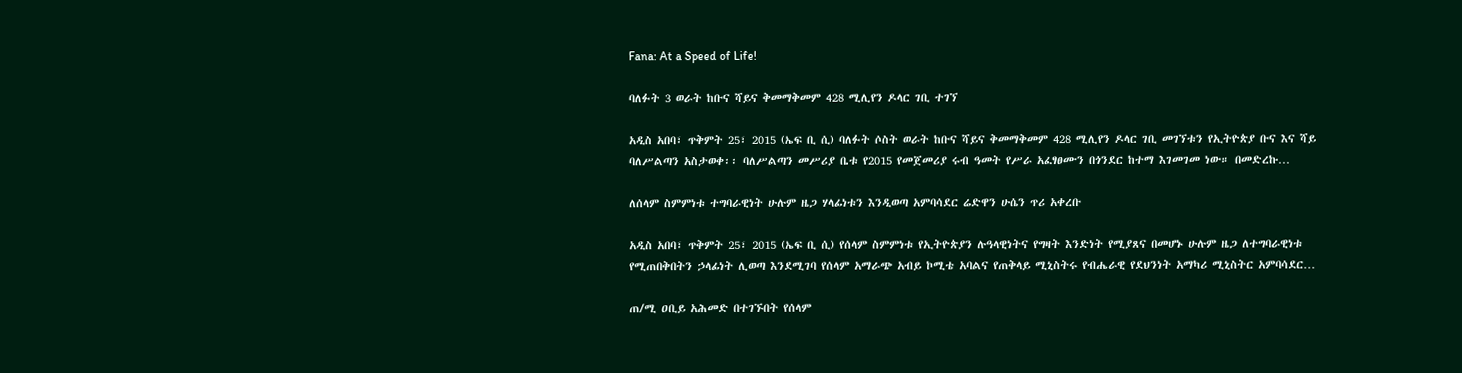Fana: At a Speed of Life!

ባለፉት 3 ወራት ከቡና ሻይና ቅመማቅመም 428 ሚሊየን ዶላር ገቢ ተገኘ

አዲስ አበባ፣ ጥቅምት 25፣ 2015 (ኤፍ ቢ ሲ) ባለፉት ሶስት ወራት ከቡና ሻይና ቅመማቅመም 428 ሚሊየን ዶላር ገቢ መገኘቱን የኢትዮጵያ ቡና እና ሻይ ባለሥልጣን አስታወቀ፡፡ ባለሥልጣን መሥሪያ ቤቱ የ2015 የመጀመሪያ ሩብ ዓመት የሥራ አፈፃፀሙን በጎንደር ከተማ እገመገመ ነው። በመድረኩ…

ለሰላም ስምምነቱ ተግባራዊነት ሁሉም ዜጋ ሃላፊነቱን እንዲወጣ አምባሳደር ሬድዋን ሁሴን ጥሪ አቀረቡ

አዲስ አበባ፣ ጥቅምት 25፣ 2015 (ኤፍ ቢ ሲ) የሰላም ስምምነቱ የኢትዮጵያን ሉዓላዊነትና የግዛት እንድነት የሚያጸና በመሆኑ ሁሉም ዜጋ ለተግባራዊነቱ የሚጠበቅበትን ኃላፊነት ሊወጣ እንደሚገባ የሰላም አማራጭ አብይ ኮሚቴ አባልና የጠቅላይ ሚኒስትሩ የብሔራዊ የደህንነት አማካሪ ሚኒስትር አምባሳደር…

ጠ/ሚ ዐቢይ አሕመድ በተገኙበት የሰላም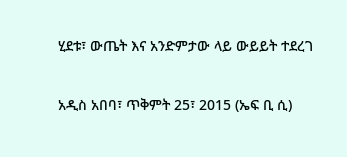ሂደቱ፣ ውጤት እና አንድምታው ላይ ውይይት ተደረገ

አዲስ አበባ፣ ጥቅምት 25፣ 2015 (ኤፍ ቢ ሲ)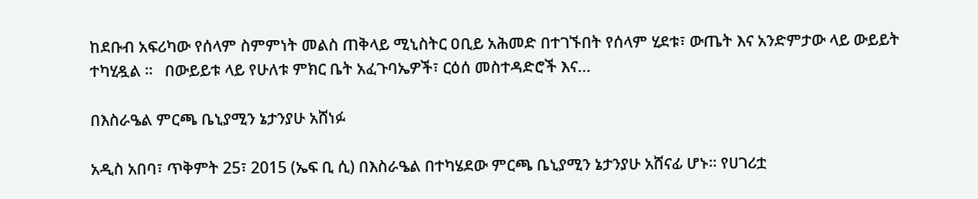ከደቡብ አፍሪካው የሰላም ስምምነት መልስ ጠቅላይ ሚኒስትር ዐቢይ አሕመድ በተገኙበት የሰላም ሂደቱ፣ ውጤት እና አንድምታው ላይ ውይይት ተካሂዷል ፡፡   በውይይቱ ላይ የሁለቱ ምክር ቤት አፈጉባኤዎች፣ ርዕሰ መስተዳድሮች እና…

በእስራዔል ምርጫ ቤኒያሚን ኔታንያሁ አሸነፉ

አዲስ አበባ፣ ጥቅምት 25፣ 2015 (ኤፍ ቢ ሲ) በእስራዔል በተካሄደው ምርጫ ቤኒያሚን ኔታንያሁ አሸናፊ ሆኑ። የሀገሪቷ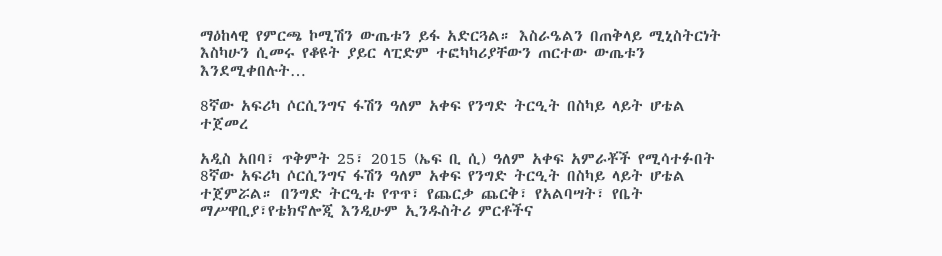ማዕከላዊ የምርጫ ኮሚሽን ውጤቱን ይፋ አድርጓል። እስራዔልን በጠቅላይ ሚኒስትርነት እስካሁን ሲመሩ የቆዩት ያይር ላፒድም ተፎካካሪያቸውን ጠርተው ውጤቱን እንደሚቀበሉት…

8ኛው አፍሪካ ሶርሲንግና ፋሽን ዓለም አቀፍ የንግድ ትርዒት በስካይ ላይት ሆቴል ተጀመረ

አዲስ አበባ፣ ጥቅምት 25፣ 2015 (ኤፍ ቢ ሲ) ዓለም አቀፍ አምራቾች የሚሳተፉበት 8ኛው አፍሪካ ሶርሲንግና ፋሽን ዓለም አቀፍ የንግድ ትርዒት በስካይ ላይት ሆቴል ተጀምሯል። በንግድ ትርዒቱ የጥጥ፣ የጨርቃ ጨርቅ፣ የአልባሣት፣ የቤት ማሥዋቢያ፣የቴክኖሎጂ እንዲሁም ኢንዱስትሪ ምርቶችና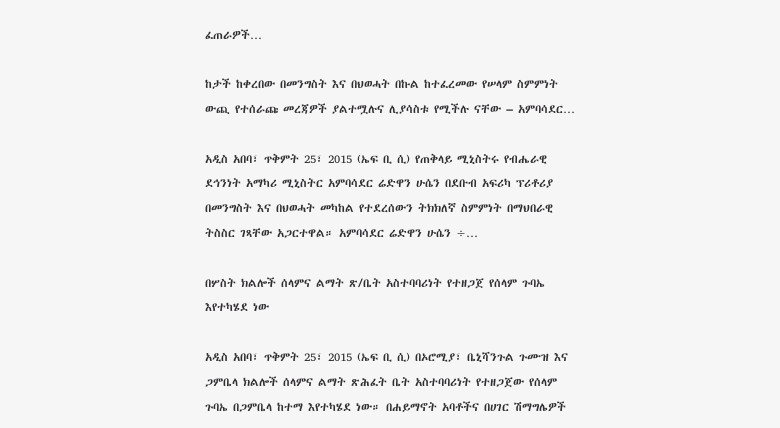ፈጠራዎች…

ከታች ከቀረበው በመንግስት እና በህወሓት በኩል ከተፈረመው የሠላም ስምምነት ውጪ የተሰራጩ መረጃዎች ያልተሟሉና ሊያሳስቱ የሚችሉ ናቸው – አምባሳደር…

አዲስ አበባ፣ ጥቅምት 25፣ 2015 (ኤፍ ቢ ሲ) የጠቅላይ ሚኒስትሩ የብሔራዊ ደኅንነት አማካሪ ሚኒስትር አምባሳደር ሬድዋን ሁሴን በደቡብ አፍሪካ ፕሪቶሪያ በመንግስት እና በህወሓት መካከል የተደረሰውን ትክክለኛ ስምምነት በማህበራዊ ትስስር ገጻቸው አጋርተዋል። አምባሳደር ሬድዋን ሁሴን ÷…

በሦስት ክልሎች ሰላምና ልማት ጽ/ቤት አስተባባሪነት የተዘጋጀ የሰላም ጉባኤ እየተካሄደ ነው

አዲስ አበባ፣ ጥቅምት 25፣ 2015 (ኤፍ ቢ ሲ) በኦሮሚያ፣ ቤኒሻንጉል ጉሙዝ እና ጋምቤላ ክልሎች ሰላምና ልማት ጽሕፈት ቤት አስተባባሪነት የተዘጋጀው የሰላም ጉባኤ በጋምቤላ ከተማ እየተካሄደ ነው። በሐይማኖት አባቶችና በሀገር ሽማግሌዎች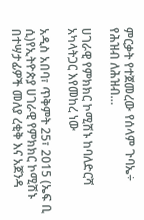ምርቃት የተጀመረው የሰላም ጉባኤ÷ የሕዝብ ለሕዝብ…

ሀገራዊ የምክክር ኮሚሽኑ ከባለድርሻ አካላትጋር እየመከረ ነው

አዲስ አበባ፣ ጥቅምት 25፣ 2015 (ኤፍ ቢ ሲ)የኢትዮጵያ ሀገራዊ የምክክር ኮሚሽኑ በተሣታፊዎች መለያ ረቂቅ እና አጀንዳ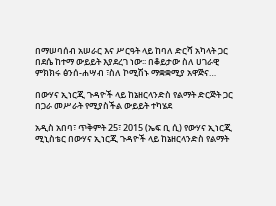በማሠባሰብ አሠራር እና ሥርዓት ላይ ከባለ ድርሻ አካላት ጋር በደሴ ከተማ ውይይት እያደረገ ነው፡፡ በቆይታው ስለ ሀገራዊ ምክክሩ ፅንሰ-ሐሣብ ፣ስለ ኮሚሽኑ ማቋቋሚያ አዋጅና…

በውሃና ኢነርጂ ጉዳዮች ላይ ከኔዘርላንድስ የልማት ድርጅት ጋር በጋራ መሥራት የሚያስችል ውይይት ተካሄደ

አዲስ አበባ፣ ጥቅምት 25፣ 2015 (ኤፍ ቢ ሲ) የውሃና ኢነርጂ ሚኒስቴር በውሃና ኢነርጂ ጉዳዮች ላይ ከኔዘርላንድስ የልማት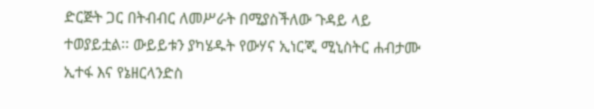ድርጅት ጋር በትብብር ለመሥራት በሚያስችለው ጉዳይ ላይ ተወያይቷል፡፡ ውይይቱን ያካሄዱት የውሃና ኢነርጂ ሚኒስትር ሐብታሙ ኢተፋ እና የኔዘርላንድስ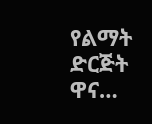የልማት ድርጅት ዋና…